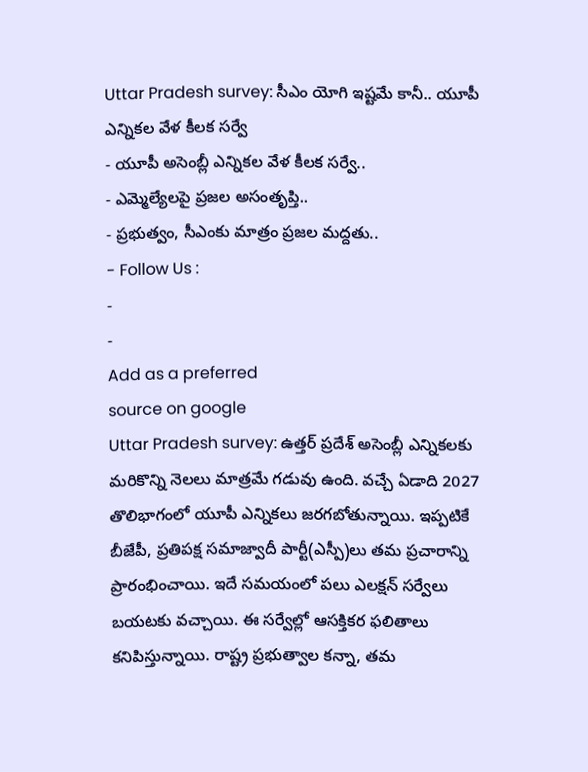Uttar Pradesh survey: సీఎం యోగి ఇష్టమే కానీ.. యూపీ ఎన్నికల వేళ కీలక సర్వే
- యూపీ అసెంబ్లీ ఎన్నికల వేళ కీలక సర్వే..
- ఎమ్మెల్యేలపై ప్రజల అసంతృప్తి..
- ప్రభుత్వం, సీఎంకు మాత్రం ప్రజల మద్దతు..
- Follow Us :
-
-
Add as a preferred
source on google
Uttar Pradesh survey: ఉత్తర్ ప్రదేశ్ అసెంబ్లీ ఎన్నికలకు మరికొన్ని నెలలు మాత్రమే గడువు ఉంది. వచ్చే ఏడాది 2027 తొలిభాగంలో యూపీ ఎన్నికలు జరగబోతున్నాయి. ఇప్పటికే బీజేపీ, ప్రతిపక్ష సమాజ్వాదీ పార్టీ(ఎస్పీ)లు తమ ప్రచారాన్ని ప్రారంభించాయి. ఇదే సమయంలో పలు ఎలక్షన్ సర్వేలు బయటకు వచ్చాయి. ఈ సర్వేల్లో ఆసక్తికర ఫలితాలు కనిపిస్తున్నాయి. రాష్ట్ర ప్రభుత్వాల కన్నా, తమ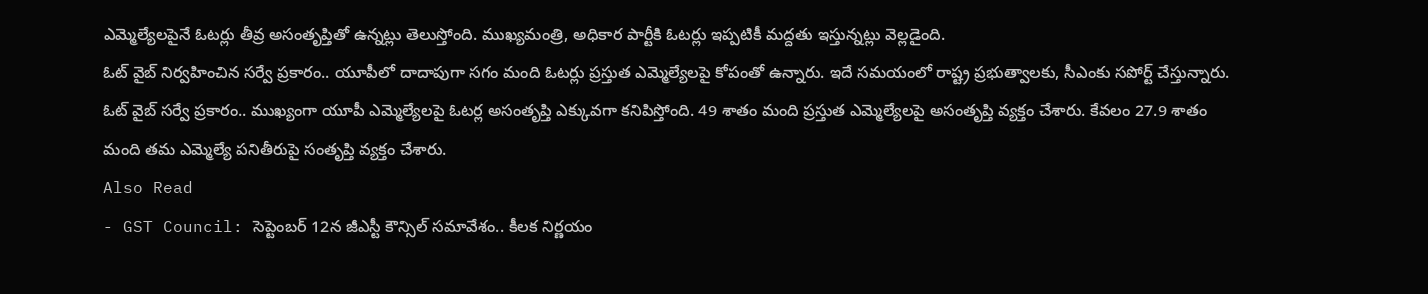ఎమ్మెల్యేలపైనే ఓటర్లు తీవ్ర అసంతృప్తితో ఉన్నట్లు తెలుస్తోంది. ముఖ్యమంత్రి, అధికార పార్టీకి ఓటర్లు ఇప్పటికీ మద్దతు ఇస్తున్నట్లు వెల్లడైంది.
ఓట్ వైబ్ నిర్వహించిన సర్వే ప్రకారం.. యూపీలో దాదాపుగా సగం మంది ఓటర్లు ప్రస్తుత ఎమ్మెల్యేలపై కోపంతో ఉన్నారు. ఇదే సమయంలో రాష్ట్ర ప్రభుత్వాలకు, సీఎంకు సపోర్ట్ చేస్తున్నారు. ఓట్ వైబ్ సర్వే ప్రకారం.. ముఖ్యంగా యూపీ ఎమ్మెల్యేలపై ఓటర్ల అసంతృప్తి ఎక్కువగా కనిపిస్తోంది. 49 శాతం మంది ప్రస్తుత ఎమ్మెల్యేలపై అసంతృప్తి వ్యక్తం చేశారు. కేవలం 27.9 శాతం మంది తమ ఎమ్మెల్యే పనితీరుపై సంతృప్తి వ్యక్తం చేశారు.
Also Read
- GST Council: సెప్టెంబర్ 12న జీఎస్టీ కౌన్సిల్ సమావేశం.. కీలక నిర్ణయం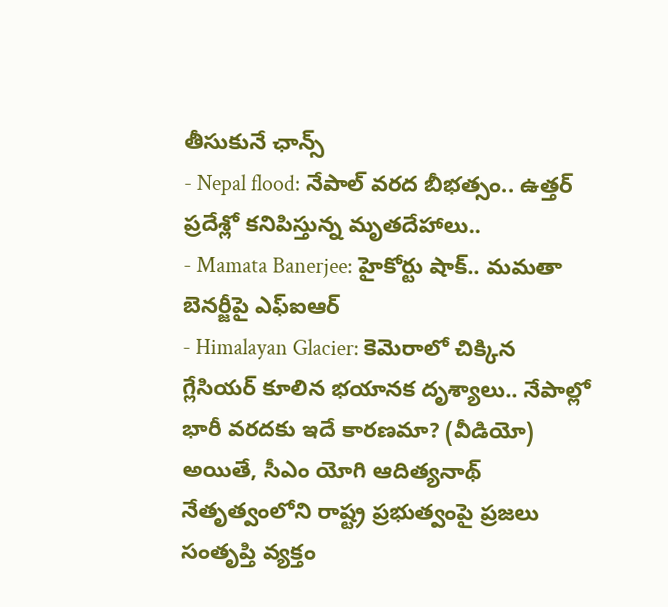తీసుకునే ఛాన్స్
- Nepal flood: నేపాల్ వరద బీభత్సం.. ఉత్తర్ ప్రదేశ్లో కనిపిస్తున్న మృతదేహాలు..
- Mamata Banerjee: హైకోర్టు షాక్.. మమతా బెనర్జీపై ఎఫ్ఐఆర్
- Himalayan Glacier: కెమెరాలో చిక్కిన గ్లేసియర్ కూలిన భయానక దృశ్యాలు.. నేపాల్లో భారీ వరదకు ఇదే కారణమా? (వీడియో)
అయితే, సీఎం యోగి ఆదిత్యనాథ్ నేతృత్వంలోని రాష్ట్ర ప్రభుత్వంపై ప్రజలు సంతృప్తి వ్యక్తం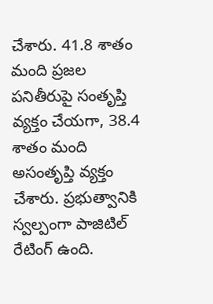చేశారు. 41.8 శాతం మంది ప్రజల పనితీరుపై సంతృప్తి వ్యక్తం చేయగా, 38.4 శాతం మంది అసంతృప్తి వ్యక్తం చేశారు. ప్రభుత్వానికి స్వల్పంగా పాజిటిల్ రేటింగ్ ఉంది.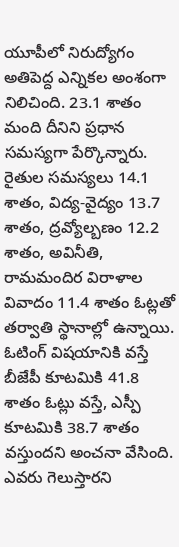యూపీలో నిరుద్యోగం అతిపెద్ద ఎన్నికల అంశంగా నిలిచింది. 23.1 శాతం మంది దీనిని ప్రధాన సమస్యగా పేర్కొన్నారు. రైతుల సమస్యలు 14.1 శాతం, విద్య-వైద్యం 13.7 శాతం, ద్రవ్యోల్బణం 12.2 శాతం, అవినీతి, రామమందిర విరాళాల వివాదం 11.4 శాతం ఓట్లతో తర్వాతి స్థానాల్లో ఉన్నాయి.
ఓటింగ్ విషయానికి వస్తే బీజేపీ కూటమికి 41.8 శాతం ఓట్లు వస్తే, ఎస్పీ కూటమికి 38.7 శాతం వస్తుందని అంచనా వేసింది. ఎవరు గెలుస్తారని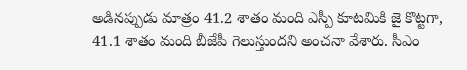అడినప్పుడు మాత్రం 41.2 శాతం మంది ఎస్పీ కూటమికి జై కొట్టగా, 41.1 శాతం మంది బీజేపీ గెలుస్తుందని అంచనా వేశారు. సీఎం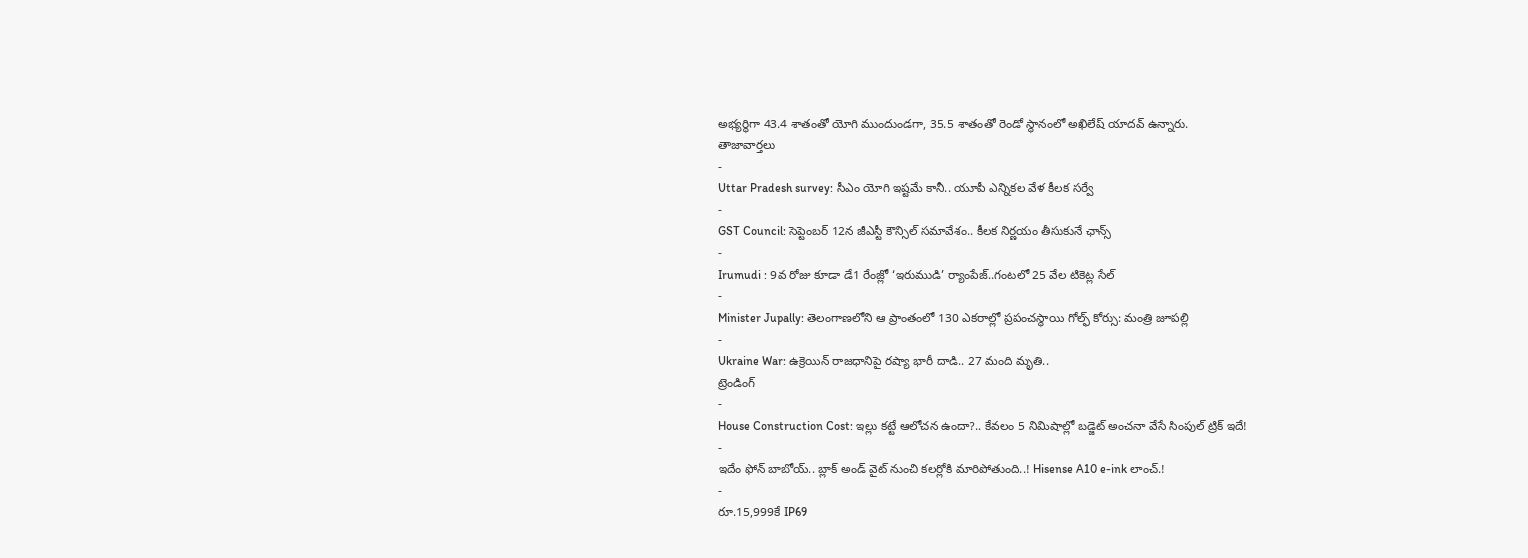అభ్యర్థిగా 43.4 శాతంతో యోగి ముందుండగా, 35.5 శాతంతో రెండో స్థానంలో అఖిలేష్ యాదవ్ ఉన్నారు.
తాజావార్తలు
-
Uttar Pradesh survey: సీఎం యోగి ఇష్టమే కానీ.. యూపీ ఎన్నికల వేళ కీలక సర్వే
-
GST Council: సెప్టెంబర్ 12న జీఎస్టీ కౌన్సిల్ సమావేశం.. కీలక నిర్ణయం తీసుకునే ఛాన్స్
-
Irumudi : 9వ రోజు కూడా డే1 రేంజ్లో ‘ఇరుముడి’ ర్యాంపేజ్..గంటలో 25 వేల టికెట్ల సేల్
-
Minister Jupally: తెలంగాణలోని ఆ ప్రాంతంలో 130 ఎకరాల్లో ప్రపంచస్థాయి గోల్ఫ్ కోర్సు: మంత్రి జూపల్లి
-
Ukraine War: ఉక్రెయిన్ రాజధానిపై రష్యా భారీ దాడి.. 27 మంది మృతి..
ట్రెండింగ్
-
House Construction Cost: ఇల్లు కట్టే ఆలోచన ఉందా?.. కేవలం 5 నిమిషాల్లో బడ్జెట్ అంచనా వేసే సింపుల్ ట్రిక్ ఇదే!
-
ఇదేం ఫోన్ బాబోయ్.. బ్లాక్ అండ్ వైట్ నుంచి కలర్లోకి మారిపోతుంది..! Hisense A10 e-ink లాంచ్.!
-
రూ.15,999కే IP69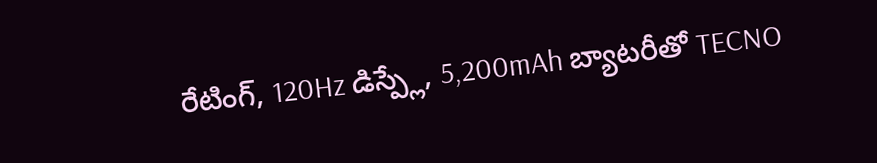రేటింగ్, 120Hz డిస్ప్లే, 5,200mAh బ్యాటరీతో TECNO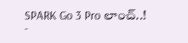SPARK Go 3 Pro లాంచ్..!
-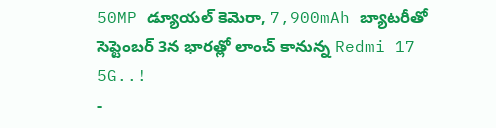50MP డ్యూయల్ కెమెరా, 7,900mAh బ్యాటరీతో సెప్టెంబర్ 3న భారత్లో లాంచ్ కానున్న Redmi 17 5G..!
-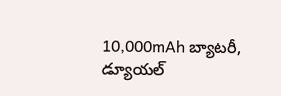10,000mAh బ్యాటరీ, డ్యూయల్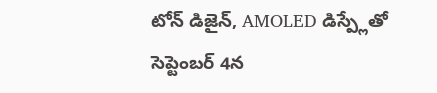టోన్ డిజైన్, AMOLED డిస్ప్లేతో సెప్టెంబర్ 4న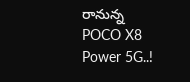రానున్న POCO X8 Power 5G..!